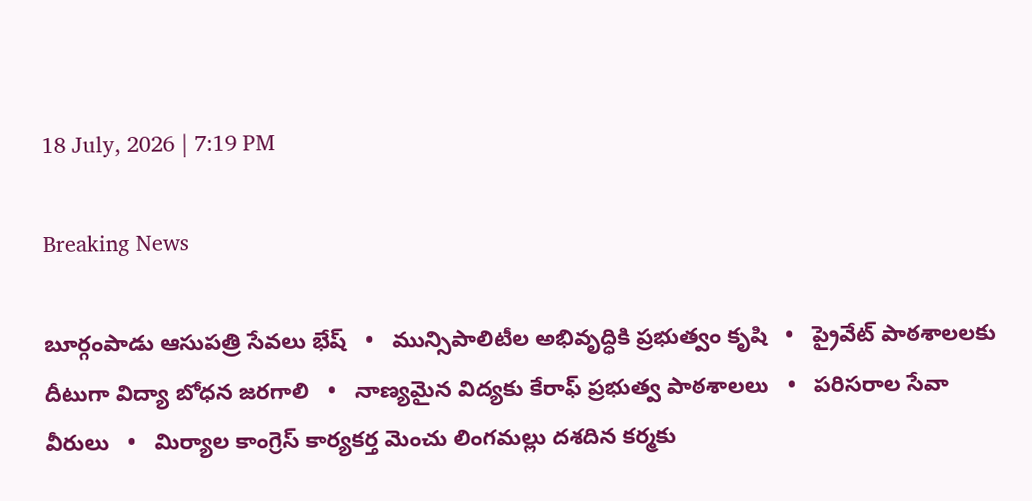18 July, 2026 | 7:19 PM

Breaking News

బూర్గంపాడు ఆసుపత్రి సేవలు భేష్   •   మున్సిపాలిటీల అభివృద్ధికి ప్రభుత్వం కృషి   •   ప్రైవేట్ పాఠశాలలకు దీటుగా విద్యా బోధన జరగాలి   •   నాణ్యమైన విద్యకు కేరాఫ్ ప్రభుత్వ పాఠశాలలు   •   పరిసరాల సేవా వీరులు   •   మిర్యాల కాంగ్రెస్ కార్యకర్త మెంచు లింగమల్లు దశదిన కర్మకు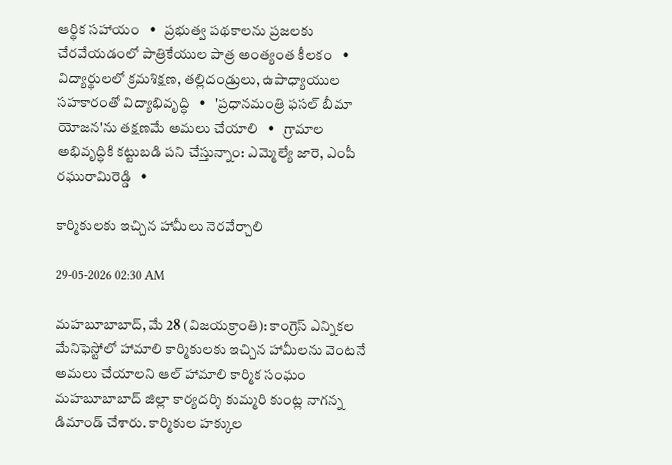ఆర్థిక సహాయం   •   ప్రభుత్వ పథకాలను ప్రజలకు చేరవేయడంలో పాత్రికేయుల పాత్ర అంత్యంత కీలకం   •   విద్యార్థులలో క్రమశిక్షణ, తల్లిదండ్రులు, ఉపాధ్యాయుల సహకారంతో విద్యాభివృద్ధి   •   'ప్రధానమంత్రి ఫసల్ బీమా యోజన'ను తక్షణమే అమలు చేయాలి   •   గ్రామాల అభివృద్ధికి కట్టుబడి పని చేస్తున్నాం: ఎమ్మెల్యే జారె, ఎంపీ రఘురామిరెడ్డి   •

కార్మికులకు ఇచ్చిన హామీలు నెరవేర్చాలి

29-05-2026 02:30 AM

మహబూబాబాద్, మే 28 (విజయక్రాంతి): కాంగ్రెస్ ఎన్నికల మేనిఫెస్టోలో హామాలి కార్మికులకు ఇచ్చిన హామీలను వెంటనే అమలు చేయాలని ఆల్ హామాలి కార్మిక సంఘం మహబూబాబాద్ జిల్లా కార్యదర్శి కుమ్మరి కుంట్ల నాగన్న డిమాండ్ చేశారు. కార్మికుల హక్కుల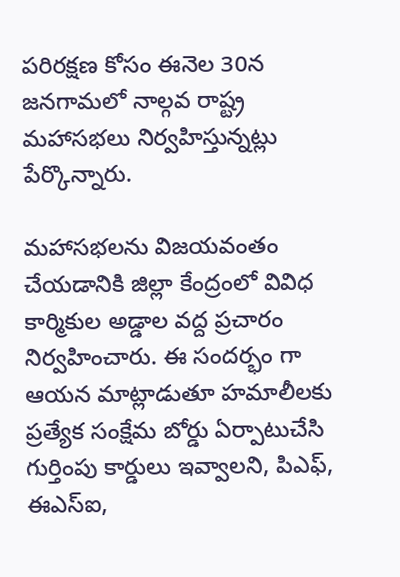పరిరక్షణ కోసం ఈనెల 30న జనగామలో నాల్గవ రాష్ట్ర మహాసభలు నిర్వహిస్తున్నట్లు పేర్కొన్నారు.

మహాసభలను విజయవంతం చేయడానికి జిల్లా కేంద్రంలో వివిధ కార్మికుల అడ్డాల వద్ద ప్రచారం నిర్వహించారు. ఈ సందర్భం గా ఆయన మాట్లాడుతూ హమాలీలకు ప్రత్యేక సంక్షేమ బోర్డు ఏర్పాటుచేసి గుర్తింపు కార్డులు ఇవ్వాలని, పిఎఫ్, ఈఎస్‌ఐ,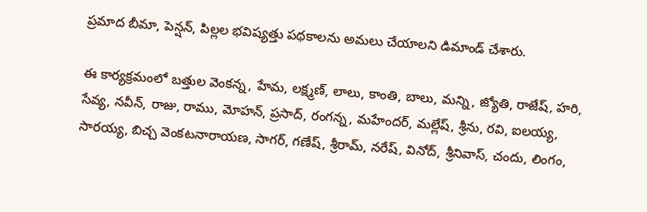ప్రమాద బీమా, పెన్షన్, పిల్లల భవిష్యత్తు పథకాలను అమలు చేయాలని డిమాండ్ చేశారు.

ఈ కార్యక్రమంలో బత్తుల వెంకన్న, హేమ, లక్ష్మణ్, లాలు, కాంతి, బాలు, మన్ని, జ్యోతి, రాజేష్, హరి, సేవ్య, నవీన్, రాజు, రాము, మోహన్, ప్రసాద్, రంగన్న, మహేందర్, మల్లేష్, శ్రీను, రవి, ఐలయ్య, సారయ్య, బిచ్చ వెంకటనారాయణ, సాగర్, గణేష్, శ్రీరామ్, నరేష్, వినోద్, శ్రీనివాస్, చందు, లింగం,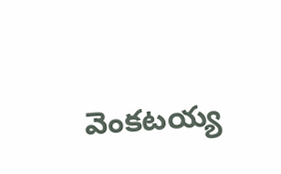వెంకటయ్య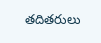తదితరులు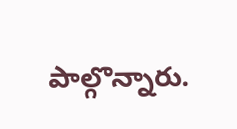పాల్గొన్నారు.